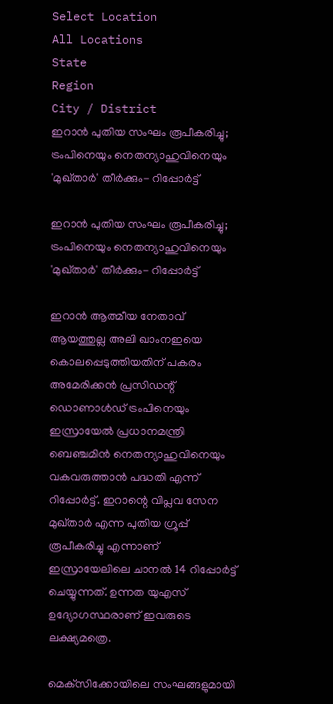Select Location
All Locations
State
Region
City / District
ഇറാന്‍ പുതിയ സംഘം രൂപീകരിച്ചു; ട്രംപിനെയും നെതന്യാഹുവിനെയും 'മുഖ്താര്‍' തീര്‍ക്കും- റിപ്പോര്‍ട്ട്

ഇറാന്‍ പുതിയ സംഘം രൂപീകരിച്ചു; ട്രംപിനെയും നെതന്യാഹുവിനെയും 'മുഖ്താര്‍' തീര്‍ക്കും- റിപ്പോര്‍ട്ട്

ഇറാന്‍ ആത്മീയ നേതാവ് ആയത്തുല്ല അലി ഖാംനഇയെ കൊലപ്പെടുത്തിയതിന് പകരം അമേരിക്കന്‍ പ്രസിഡന്റ് ഡൊണാള്‍ഡ് ട്രംപിനെയും ഇസ്രായേല്‍ പ്രധാനമന്ത്രി ബെഞ്ചമിന്‍ നെതന്യാഹുവിനെയും വകവരുത്താന്‍ പദ്ധതി എന്ന് റിപ്പോര്‍ട്ട്. ഇറാന്റെ വിപ്ലവ സേന മുഖ്താര്‍ എന്ന പുതിയ ഗ്രൂപ്പ് രൂപീകരിച്ചു എന്നാണ് ഇസ്രായേലിലെ ചാനല്‍ 14 റിപ്പോര്‍ട്ട് ചെയ്യുന്നത്. ഉന്നത യുഎസ് ഉദ്യോഗസ്ഥരാണ് ഇവരുടെ ലക്ഷ്യമത്രെ.

മെക്‌സിക്കോയിലെ സംഘങ്ങളുമായി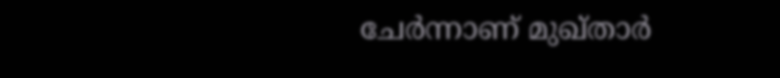ചേര്‍ന്നാണ് മുഖ്താര്‍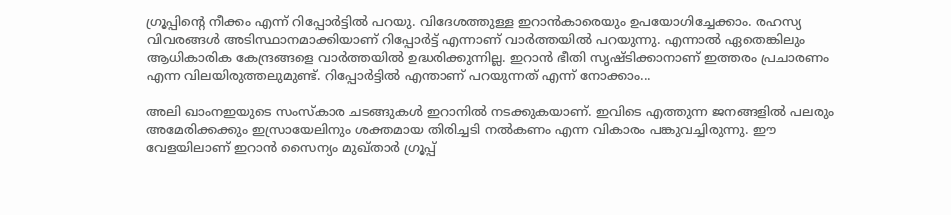ഗ്രൂപ്പിന്റെ നീക്കം എന്ന് റിപ്പോര്‍ട്ടില്‍ പറയു. വിദേശത്തുള്ള ഇറാന്‍കാരെയും ഉപയോഗിച്ചേക്കാം. രഹസ്യ വിവരങ്ങള്‍ അടിസ്ഥാനമാക്കിയാണ് റിപ്പോര്‍ട്ട് എന്നാണ് വാര്‍ത്തയില്‍ പറയുന്നു. എന്നാല്‍ ഏതെങ്കിലും ആധികാരിക കേന്ദ്രങ്ങളെ വാര്‍ത്തയില്‍ ഉദ്ധരിക്കുന്നില്ല. ഇറാന്‍ ഭീതി സൃഷ്ടിക്കാനാണ് ഇത്തരം പ്രചാരണം എന്ന വിലയിരുത്തലുമുണ്ട്. റിപ്പോര്‍ട്ടില്‍ എന്താണ് പറയുന്നത് എന്ന് നോക്കാം...

അലി ഖാംനഇയുടെ സംസ്‌കാര ചടങ്ങുകള്‍ ഇറാനില്‍ നടക്കുകയാണ്. ഇവിടെ എത്തുന്ന ജനങ്ങളില്‍ പലരും അമേരിക്കക്കും ഇസ്രായേലിനും ശക്തമായ തിരിച്ചടി നല്‍കണം എന്ന വികാരം പങ്കുവച്ചിരുന്നു. ഈ വേളയിലാണ് ഇറാന്‍ സൈന്യം മുഖ്താര്‍ ഗ്രൂപ്പ്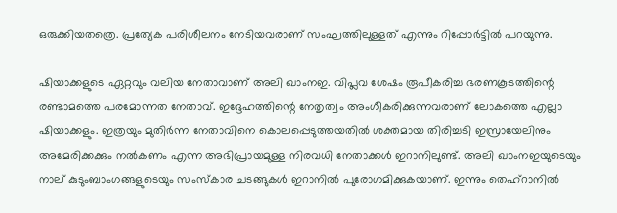ഒരുക്കിയതത്രെ. പ്രത്യേക പരിശീലനം നേടിയവരാണ് സംഘത്തിലുള്ളത് എന്നും റിപ്പോര്‍ട്ടില്‍ പറയുന്നു.

ഷിയാക്കളുടെ ഏറ്റവും വലിയ നേതാവാണ് അലി ഖാംനഇ. വിപ്ലവ ശേഷം രൂപീകരിച്ച ഭരണകൂടത്തിന്റെ രണ്ടാമത്തെ പരമോന്നത നേതാവ്. ഇദ്ദേഹത്തിന്റെ നേതൃത്വം അംഗീകരിക്കുന്നവരാണ് ലോകത്തെ എല്ലാ ഷിയാക്കളും. ഇത്രയും മുതിര്‍ന്ന നേതാവിനെ കൊലപ്പെടുത്തയതില്‍ ശക്തമായ തിരിച്ചടി ഇസ്രായേലിനും അമേരിക്കക്കും നല്‍കണം എന്ന അഭിപ്രായമുള്ള നിരവധി നേതാക്കള്‍ ഇറാനിലുണ്ട്. അലി ഖാംനഇയുടെയും നാല് കുടുംബാംഗങ്ങളുടെയും സംസ്‌കാര ചടങ്ങുകള്‍ ഇറാനില്‍ പുരോഗമിക്കുകയാണ്. ഇന്നും തെഹ്‌റാനില്‍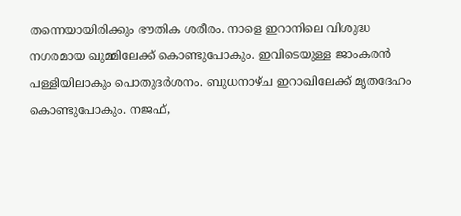തന്നെയായിരിക്കും ഭൗതിക ശരീരം. നാളെ ഇറാനിലെ വിശുദ്ധ നഗരമായ ഖുമ്മിലേക്ക് കൊണ്ടുപോകും. ഇവിടെയുള്ള ജാംകരന്‍ പള്ളിയിലാകും പൊതുദര്‍ശനം. ബുധനാഴ്ച ഇറാഖിലേക്ക് മൃതദേഹം കൊണ്ടുപോകും. നജഫ്,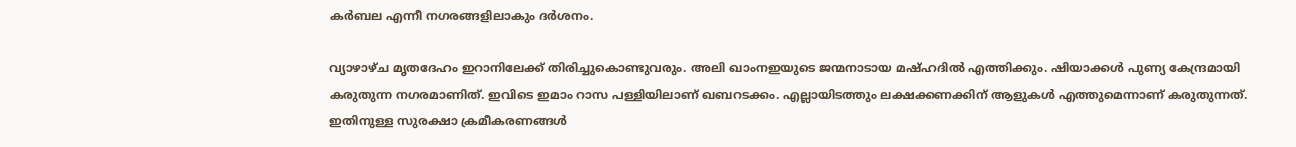കര്‍ബല എന്നീ നഗരങ്ങളിലാകും ദര്‍ശനം.

വ്യാഴാഴ്ച മൃതദേഹം ഇറാനിലേക്ക് തിരിച്ചുകൊണ്ടുവരും. അലി ഖാംനഇയുടെ ജന്മനാടായ മഷ്ഹദില്‍ എത്തിക്കും. ഷിയാക്കള്‍ പുണ്യ കേന്ദ്രമായി കരുതുന്ന നഗരമാണിത്. ഇവിടെ ഇമാം റാസ പള്ളിയിലാണ് ഖബറടക്കം. എല്ലായിടത്തും ലക്ഷക്കണക്കിന് ആളുകള്‍ എത്തുമെന്നാണ് കരുതുന്നത്. ഇതിനുള്ള സുരക്ഷാ ക്രമീകരണങ്ങള്‍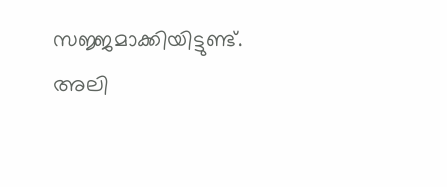സജ്ജമാക്കിയിട്ടുണ്ട്. അലി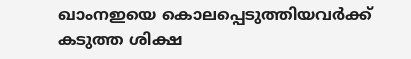ഖാംനഇയെ കൊലപ്പെടുത്തിയവര്‍ക്ക് കടുത്ത ശിക്ഷ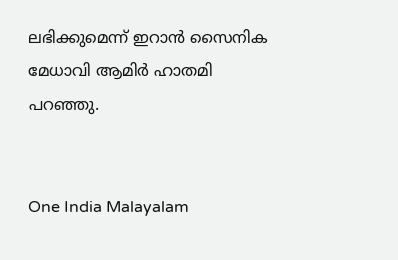ലഭിക്കുമെന്ന് ഇറാന്‍ സൈനിക മേധാവി ആമിര്‍ ഹാതമി പറഞ്ഞു.


One India Malayalam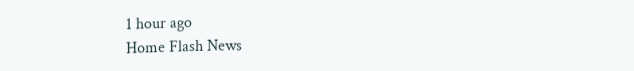1 hour ago
Home Flash News